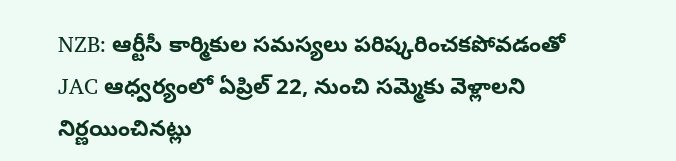NZB: ఆర్టీసీ కార్మికుల సమస్యలు పరిష్కరించకపోవడంతో JAC ఆధ్వర్యంలో ఏప్రిల్ 22, నుంచి సమ్మెకు వెళ్లాలని నిర్ణయించినట్లు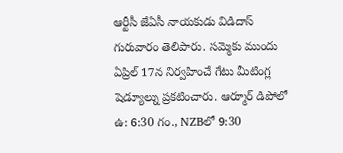ఆర్టీసీ జేఏసీ నాయకుడు విడిదాస్ గురువారం తెలిపారు. సమ్మెకు ముందు ఏప్రిల్ 17న నిర్వహించే గేటు మీటింగ్ల షెడ్యూల్ను ప్రకటించారు. ఆర్మూర్ డిపోలో ఉ: 6:30 గం., NZBలో 9:30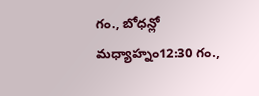గం., బోధన్లో మధ్యాహ్నం12:30 గం.,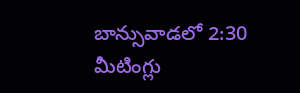బాన్సువాడలో 2:30 మీటింగ్లు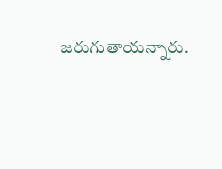జరుగుతాయన్నారు.